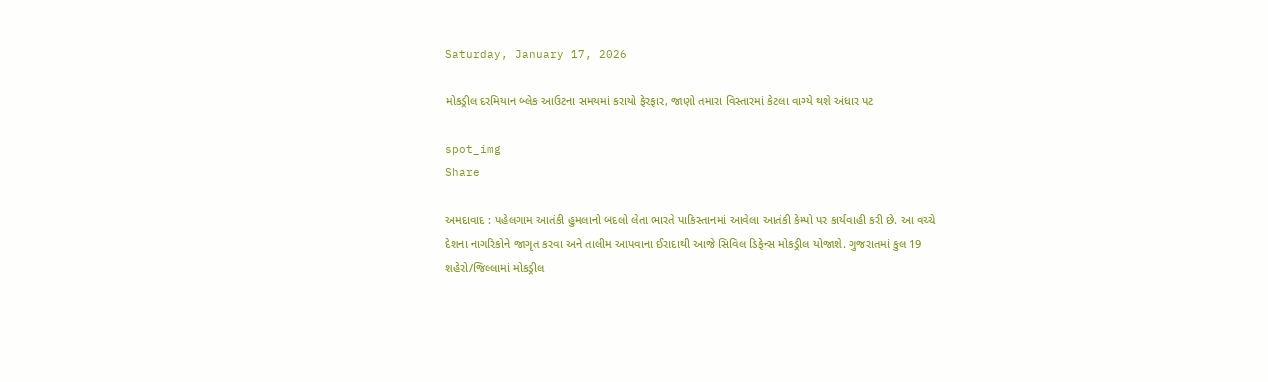Saturday, January 17, 2026

મોકડ્રીલ દરમિયાન બ્લેક આઉટના સમયમાં કરાયો ફેરફાર, જાણો તમારા વિસ્તારમાં કેટલા વાગ્યે થશે અંધાર પટ

spot_img
Share

અમદાવાદ : પહેલગામ આતંકી હુમલાનો બદલો લેતા ભારતે પાકિસ્તાનમાં આવેલા આતંકી કેમ્પો પર કાર્યવાહી કરી છે. આ વચ્ચે દેશના નાગરિકોને જાગૃત કરવા અને તાલીમ આપવાના ઈરાદાથી આજે સિવિલ ડિફેન્સ મોકડ્રીલ યોજાશે. ગુજરાતમાં કુલ 19 શહેરો/જિલ્લામાં મોકડ્રીલ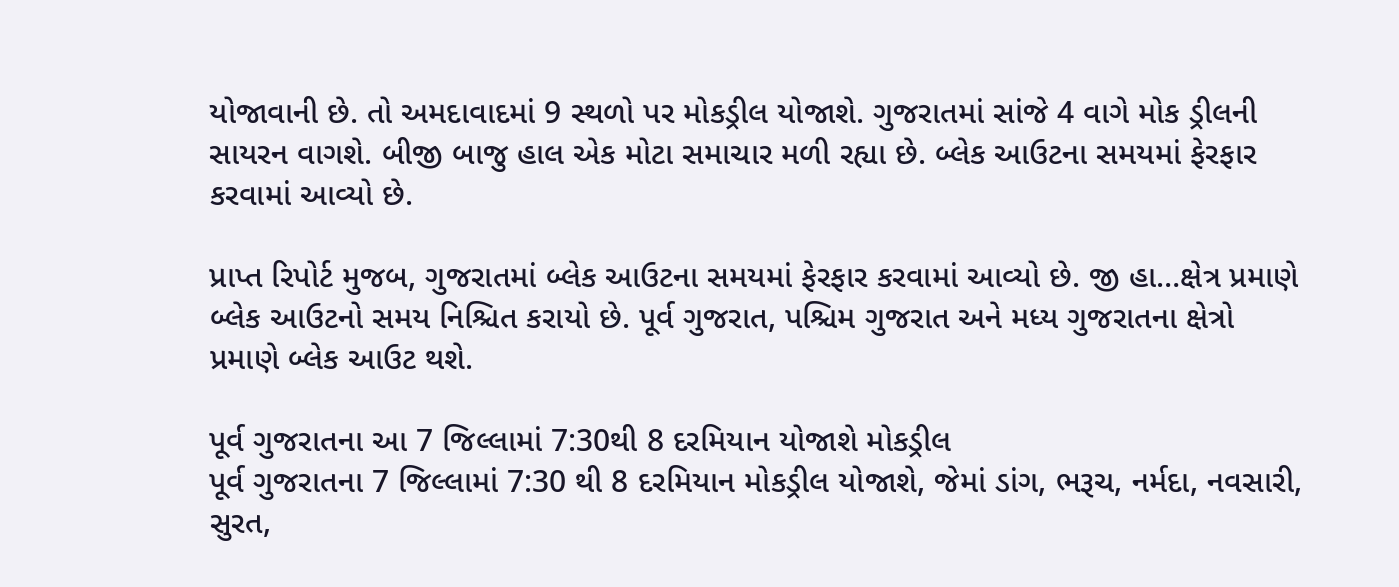યોજાવાની છે. તો અમદાવાદમાં 9 સ્થળો પર મોકડ્રીલ યોજાશે. ગુજરાતમાં સાંજે 4 વાગે મોક ડ્રીલની સાયરન વાગશે. બીજી બાજુ હાલ એક મોટા સમાચાર મળી રહ્યા છે. બ્લેક આઉટના સમયમાં ફેરફાર કરવામાં આવ્યો છે.

પ્રાપ્ત રિપોર્ટ મુજબ, ગુજરાતમાં બ્લેક આઉટના સમયમાં ફેરફાર કરવામાં આવ્યો છે. જી હા…ક્ષેત્ર પ્રમાણે બ્લેક આઉટનો સમય નિશ્ચિત કરાયો છે. પૂર્વ ગુજરાત, પશ્ચિમ ગુજરાત અને મધ્ય ગુજરાતના ક્ષેત્રો પ્રમાણે બ્લેક આઉટ થશે.

પૂર્વ ગુજરાતના આ 7 જિલ્લામાં 7:30થી 8 દરમિયાન યોજાશે મોકડ્રીલ
પૂર્વ ગુજરાતના 7 જિલ્લામાં 7:30 થી 8 દરમિયાન મોકડ્રીલ યોજાશે, જેમાં ડાંગ, ભરૂચ, નર્મદા, નવસારી, સુરત,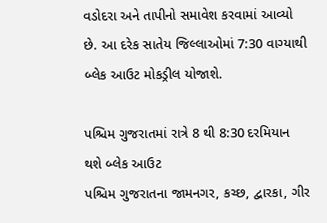વડોદરા અને તાપીનો સમાવેશ કરવામાં આવ્યો છે. આ દરેક સાતેય જિલ્લાઓમાં 7:30 વાગ્યાથી બ્લેક આઉટ મોકડ્રીલ યોજાશે.

પશ્ચિમ ગુજરાતમાં રાત્રે 8 થી 8:30 દરમિયાન થશે બ્લેક આઉટ
પશ્ચિમ ગુજરાતના જામનગર, કચ્છ, દ્વારકા, ગીર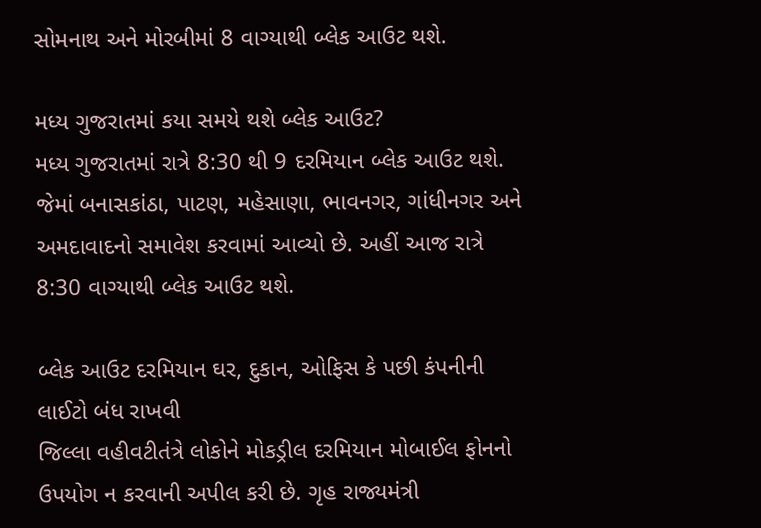સોમનાથ અને મોરબીમાં 8 વાગ્યાથી બ્લેક આઉટ થશે.

મધ્ય ગુજરાતમાં કયા સમયે થશે બ્લેક આઉટ?
મધ્ય ગુજરાતમાં રાત્રે 8:30 થી 9 દરમિયાન બ્લેક આઉટ થશે. જેમાં બનાસકાંઠા, પાટણ, મહેસાણા, ભાવનગર, ગાંધીનગર અને અમદાવાદનો સમાવેશ કરવામાં આવ્યો છે. અહીં આજ રાત્રે 8:30 વાગ્યાથી બ્લેક આઉટ થશે.

બ્લેક આઉટ દરમિયાન ઘર, દુકાન, ઓફિસ કે પછી કંપનીની લાઈટો બંધ રાખવી
જિલ્લા વહીવટીતંત્રે લોકોને મોકડ્રીલ દરમિયાન મોબાઈલ ફોનનો ઉપયોગ ન કરવાની અપીલ કરી છે. ગૃહ રાજ્યમંત્રી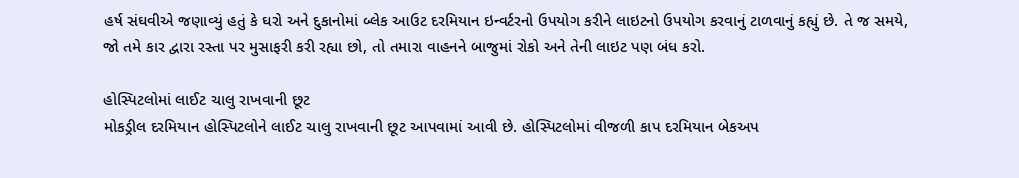હર્ષ સંઘવીએ જણાવ્યું હતું કે ઘરો અને દુકાનોમાં બ્લેક આઉટ દરમિયાન ઇન્વર્ટરનો ઉપયોગ કરીને લાઇટનો ઉપયોગ કરવાનું ટાળવાનું કહ્યું છે. તે જ સમયે, જો તમે કાર દ્વારા રસ્તા પર મુસાફરી કરી રહ્યા છો, તો તમારા વાહનને બાજુમાં રોકો અને તેની લાઇટ પણ બંધ કરો.

હોસ્પિટલોમાં લાઈટ ચાલુ રાખવાની છૂટ
મોકડ્રીલ દરમિયાન હોસ્પિટલોને લાઈટ ચાલુ રાખવાની છૂટ આપવામાં આવી છે. હોસ્પિટલોમાં વીજળી કાપ દરમિયાન બેકઅપ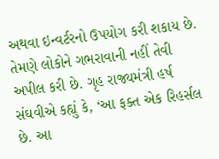અથવા ઇન્વર્ટરનો ઉપયોગ કરી શકાય છે. તેમણે લોકોને ગભરાવાની નહીં તેવી અપીલ કરી છે. ગૃહ રાજ્યમંત્રી હર્ષ સંઘવીએ કહ્યું કે, ‘આ ફક્ત એક રિહર્સલ છે. આ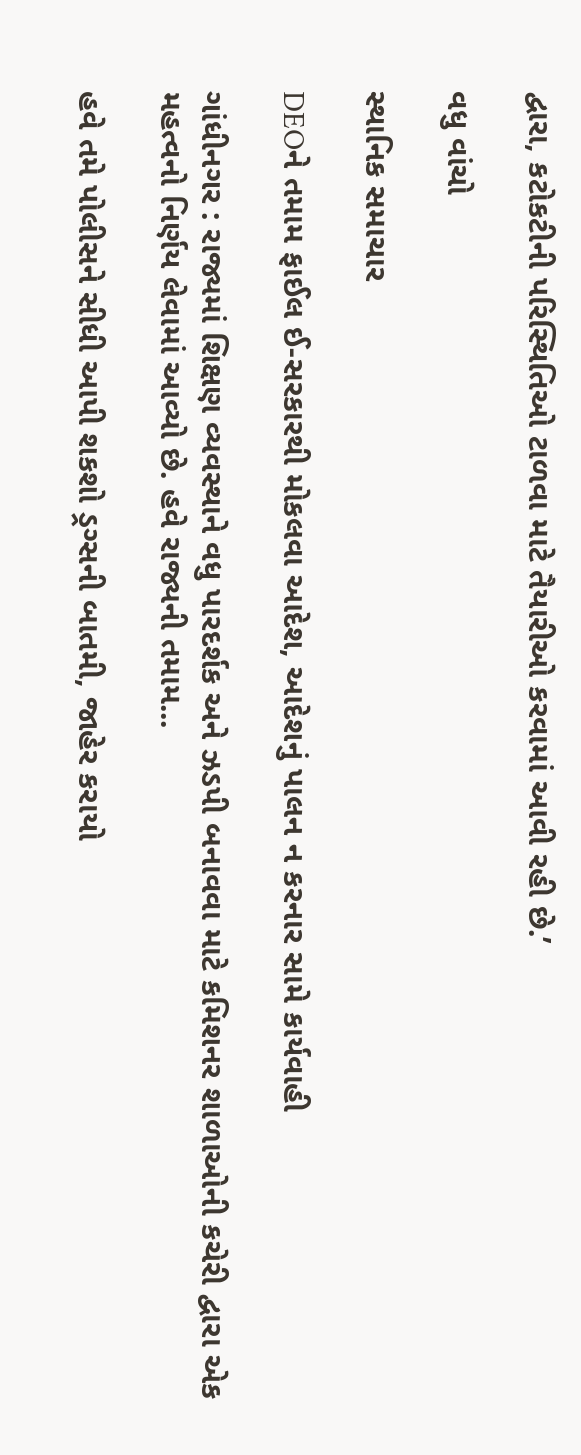દ્વારા, કટોકટીની પરિસ્થિતિઓ ટાળવા માટે તૈયારીઓ કરવામાં આવી રહી છે.’

વધુ વાંચો

સ્થાનિક સમાચાર

DEOને તમામ ફાઈલ ઈ-સરકારથી મોકલવા આદેશ, આદેશનું પાલન ન કરનાર સામે કાર્યવાહી

ગાંધીનગર : રાજ્યમાં શિક્ષણ વ્યવસ્થાને વધુ પારદર્શક અને ઝડપી બનાવવા માટે કમિશનર શાળાઓની કચેરી દ્વારા એક મહત્વનો નિર્ણય લેવામાં આવ્યો છે. હવે રાજ્યની તમામ...

હવે તમે પોલીસને સીધી આપી શકશો ડ્રગ્સની બાતમી, જાહેર કરાયો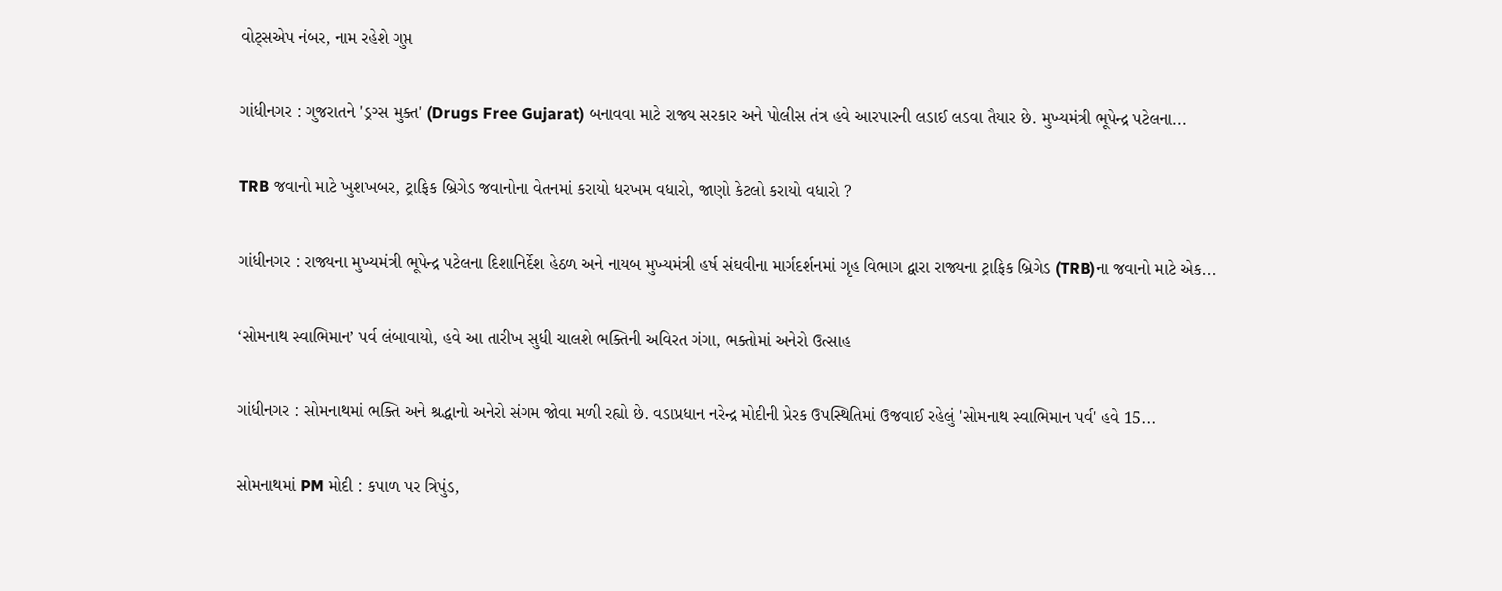વોટ્સએપ નંબર, નામ રહેશે ગુપ્ત

ગાંધીનગર : ગુજરાતને 'ડ્રગ્સ મુક્ત' (Drugs Free Gujarat) બનાવવા માટે રાજ્ય સરકાર અને પોલીસ તંત્ર હવે આરપારની લડાઈ લડવા તૈયાર છે. મુખ્યમંત્રી ભૂપેન્દ્ર પટેલના...

TRB જવાનો માટે ખુશખબર, ટ્રાફિક બ્રિગેડ જવાનોના વેતનમાં કરાયો ધરખમ વધારો, જાણો કેટલો કરાયો વધારો ?

ગાંધીનગર : રાજ્યના મુખ્યમંત્રી ભૂપેન્દ્ર પટેલના દિશાનિર્દેશ હેઠળ અને નાયબ મુખ્યમંત્રી હર્ષ સંઘવીના માર્ગદર્શનમાં ગૃહ વિભાગ દ્વારા રાજ્યના ટ્રાફિક બ્રિગેડ (TRB)ના જવાનો માટે એક...

‘સોમનાથ સ્વાભિમાન’ પર્વ લંબાવાયો, હવે આ તારીખ સુધી ચાલશે ભક્તિની અવિરત ગંગા, ભક્તોમાં અનેરો ઉત્સાહ

ગાંધીનગર : સોમનાથમાં ભક્તિ અને શ્રદ્ધાનો અનેરો સંગમ જોવા મળી રહ્યો છે. વડાપ્રધાન નરેન્દ્ર મોદીની પ્રેરક ઉપસ્થિતિમાં ઉજવાઈ રહેલું 'સોમનાથ સ્વાભિમાન પર્વ' હવે 15...

સોમનાથમાં PM મોદી : કપાળ પર ત્રિપુંડ,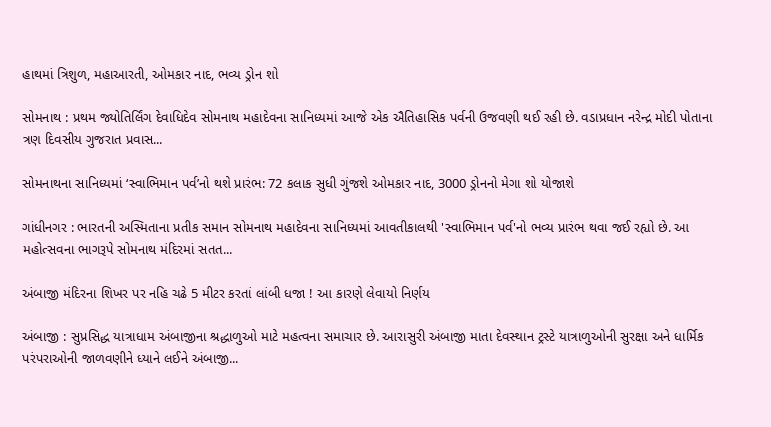હાથમાં ત્રિશુળ, મહાઆરતી, ઓમકાર નાદ, ભવ્ય ડ્રોન શો

સોમનાથ : પ્રથમ જ્યોતિર્લિંગ દેવાધિદેવ સોમનાથ મહાદેવના સાનિધ્યમાં આજે એક ઐતિહાસિક પર્વની ઉજવણી થઈ રહી છે. વડાપ્રધાન નરેન્દ્ર મોદી પોતાના ત્રણ દિવસીય ગુજરાત પ્રવાસ...

સોમનાથના સાનિધ્યમાં ‘સ્વાભિમાન પર્વ’નો થશે પ્રારંભ: 72 કલાક સુધી ગુંજશે ઓમકાર નાદ, 3000 ડ્રોનનો મેગા શો યોજાશે

ગાંધીનગર : ભારતની અસ્મિતાના પ્રતીક સમાન સોમનાથ મહાદેવના સાનિધ્યમાં આવતીકાલથી 'સ્વાભિમાન પર્વ'નો ભવ્ય પ્રારંભ થવા જઈ રહ્યો છે. આ મહોત્સવના ભાગરૂપે સોમનાથ મંદિરમાં સતત...

અંબાજી મંદિરના શિખર પર નહિ ચઢે 5 મીટર કરતાં લાંબી ધજા ! આ કારણે લેવાયો નિર્ણય

અંબાજી : સુપ્રસિદ્ધ યાત્રાધામ અંબાજીના શ્રદ્ધાળુઓ માટે મહત્વના સમાચાર છે. આરાસુરી અંબાજી માતા દેવસ્થાન ટ્રસ્ટે યાત્રાળુઓની સુરક્ષા અને ધાર્મિક પરંપરાઓની જાળવણીને ધ્યાને લઈને અંબાજી...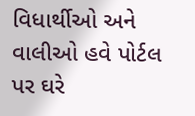વિધાર્થીઓ અને વાલીઓ હવે પોર્ટલ પર ઘરે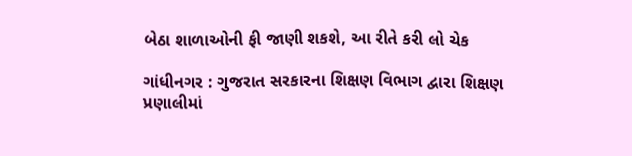બેઠા શાળાઓની ફી જાણી શકશે, આ રીતે કરી લો ચેક

ગાંધીનગર : ગુજરાત સરકારના શિક્ષણ વિભાગ દ્વારા શિક્ષણ પ્રણાલીમાં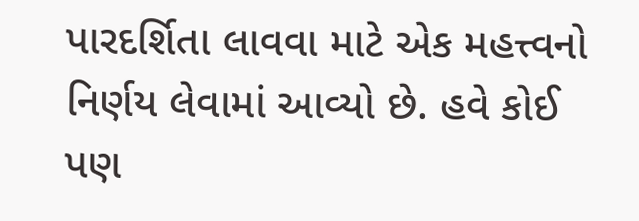પારદર્શિતા લાવવા માટે એક મહત્ત્વનો નિર્ણય લેવામાં આવ્યો છે. હવે કોઈ પણ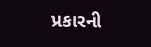પ્રકારની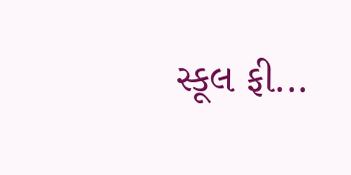સ્કૂલ ફી...